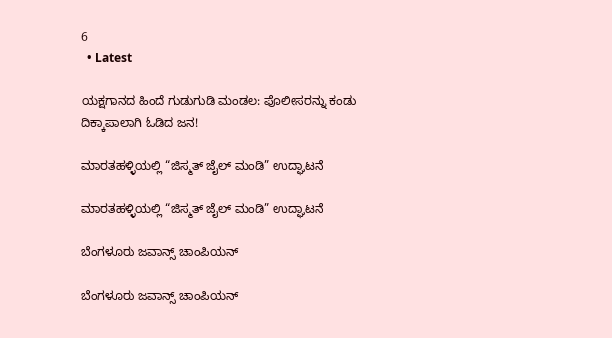6
  • Latest

ಯಕ್ಷಗಾನದ ಹಿಂದೆ ಗುಡುಗುಡಿ ಮಂಡಲ: ಪೊಲೀಸರನ್ನು ಕಂಡು ದಿಕ್ಕಾಪಾಲಾಗಿ ಓಡಿದ ಜನ!

ಮಾರತಹಳ್ಳಿಯಲ್ಲಿ “ಜಿಸ್ಮತ್ ಜೈಲ್ ಮಂಡಿ” ಉದ್ಘಾಟನೆ

ಮಾರತಹಳ್ಳಿಯಲ್ಲಿ “ಜಿಸ್ಮತ್ ಜೈಲ್ ಮಂಡಿ” ಉದ್ಘಾಟನೆ

ಬೆಂಗಳೂರು ಜವಾನ್ಸ್ ಚಾಂಪಿಯನ್

ಬೆಂಗಳೂರು ಜವಾನ್ಸ್ ಚಾಂಪಿಯನ್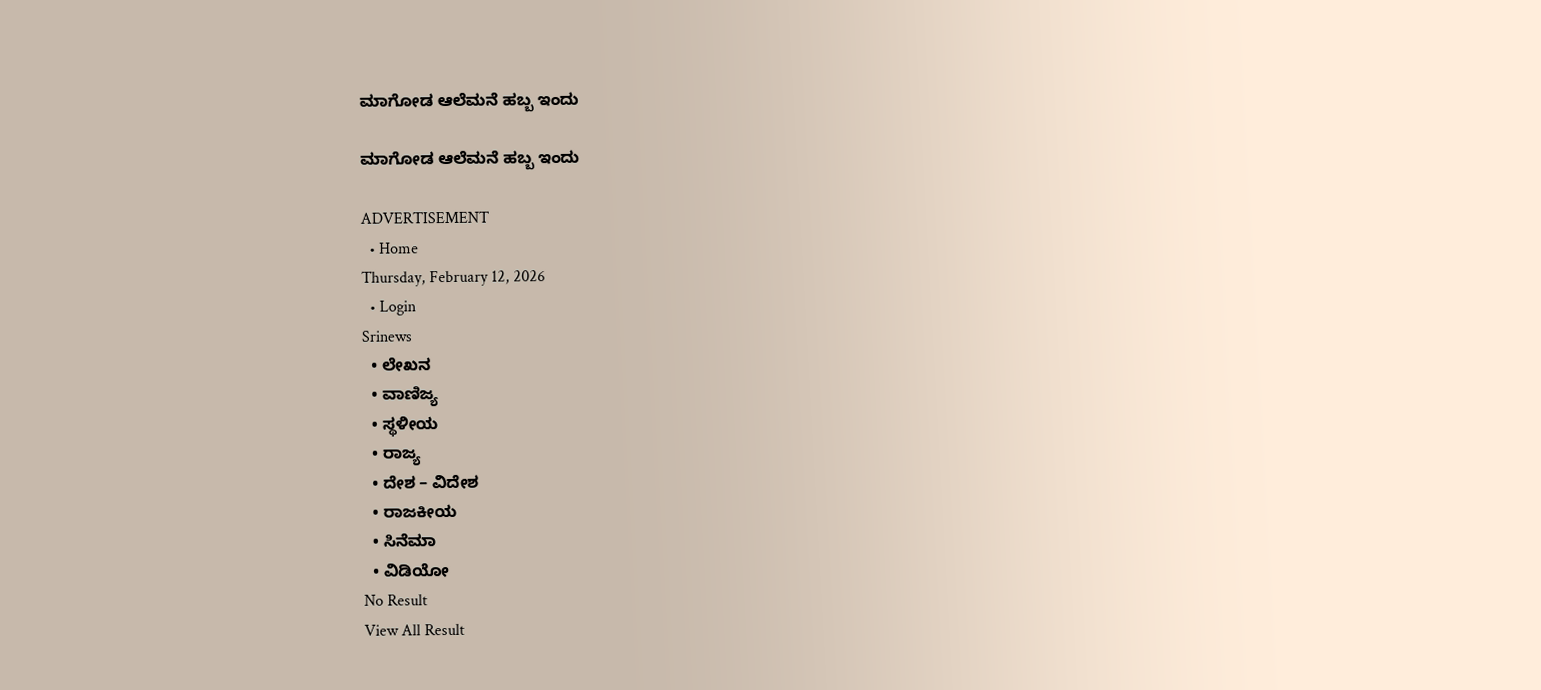ಮಾಗೋಡ ಆಲೆಮನೆ ಹಬ್ಬ ಇಂದು

ಮಾಗೋಡ ಆಲೆಮನೆ ಹಬ್ಬ ಇಂದು

ADVERTISEMENT
  • Home
Thursday, February 12, 2026
  • Login
Srinews
  • ಲೇಖನ
  • ವಾಣಿಜ್ಯ
  • ಸ್ಥಳೀಯ
  • ರಾಜ್ಯ
  • ದೇಶ – ವಿದೇಶ
  • ರಾಜಕೀಯ
  • ಸಿನೆಮಾ
  • ವಿಡಿಯೋ
No Result
View All Result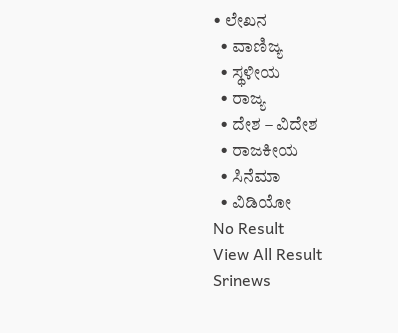• ಲೇಖನ
  • ವಾಣಿಜ್ಯ
  • ಸ್ಥಳೀಯ
  • ರಾಜ್ಯ
  • ದೇಶ – ವಿದೇಶ
  • ರಾಜಕೀಯ
  • ಸಿನೆಮಾ
  • ವಿಡಿಯೋ
No Result
View All Result
Srinews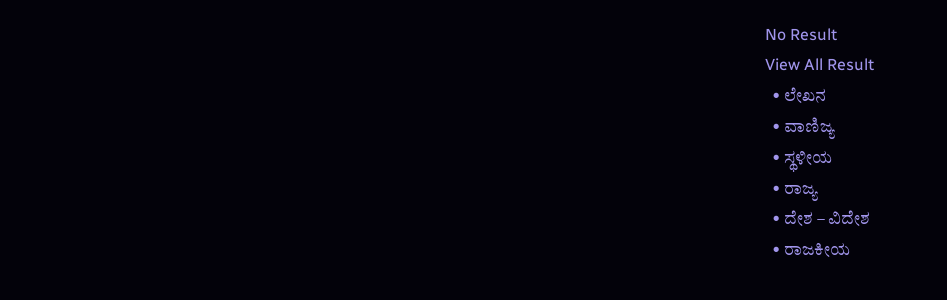No Result
View All Result
  • ಲೇಖನ
  • ವಾಣಿಜ್ಯ
  • ಸ್ಥಳೀಯ
  • ರಾಜ್ಯ
  • ದೇಶ – ವಿದೇಶ
  • ರಾಜಕೀಯ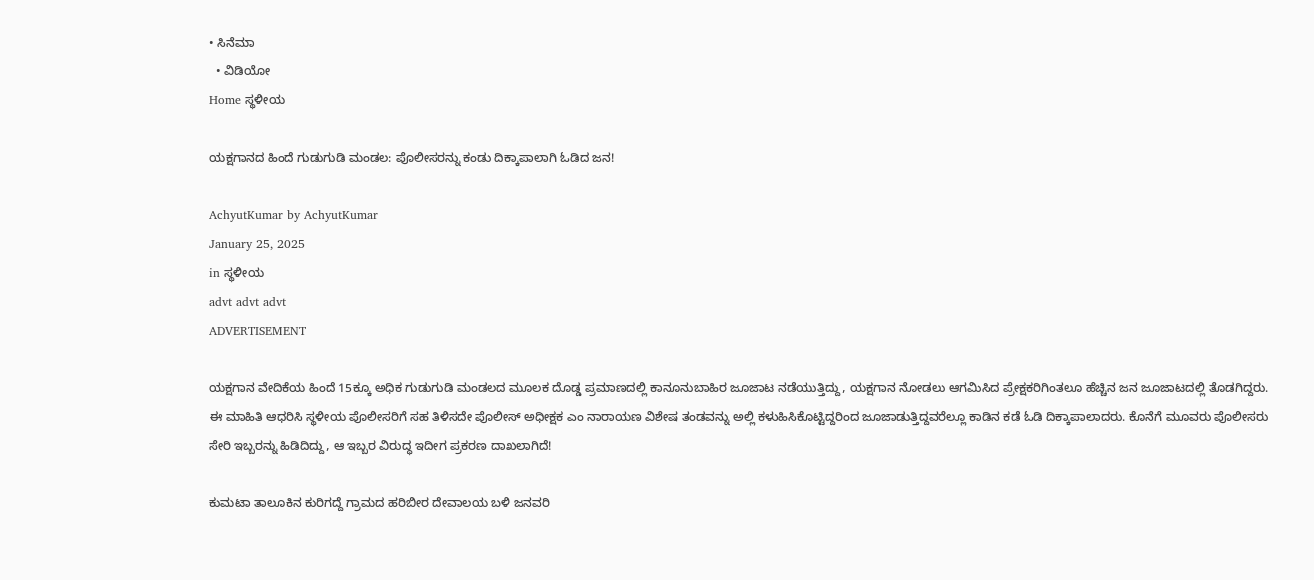• ಸಿನೆಮಾ
  • ವಿಡಿಯೋ
Home ಸ್ಥಳೀಯ

ಯಕ್ಷಗಾನದ ಹಿಂದೆ ಗುಡುಗುಡಿ ಮಂಡಲ: ಪೊಲೀಸರನ್ನು ಕಂಡು ದಿಕ್ಕಾಪಾಲಾಗಿ ಓಡಿದ ಜನ!

AchyutKumar by AchyutKumar
January 25, 2025
in ಸ್ಥಳೀಯ
advt advt advt
ADVERTISEMENT

ಯಕ್ಷಗಾನ ವೇದಿಕೆಯ ಹಿಂದೆ 15ಕ್ಕೂ ಅಧಿಕ ಗುಡುಗುಡಿ ಮಂಡಲದ ಮೂಲಕ ದೊಡ್ಡ ಪ್ರಮಾಣದಲ್ಲಿ ಕಾನೂನುಬಾಹಿರ ಜೂಜಾಟ ನಡೆಯುತ್ತಿದ್ದು, ಯಕ್ಷಗಾನ ನೋಡಲು ಆಗಮಿಸಿದ ಪ್ರೇಕ್ಷಕರಿಗಿಂತಲೂ ಹೆಚ್ಚಿನ ಜನ ಜೂಜಾಟದಲ್ಲಿ ತೊಡಗಿದ್ದರು. ಈ ಮಾಹಿತಿ ಆಧರಿಸಿ ಸ್ಥಳೀಯ ಪೊಲೀಸರಿಗೆ ಸಹ ತಿಳಿಸದೇ ಪೊಲೀಸ್ ಅಧೀಕ್ಷಕ ಎಂ ನಾರಾಯಣ ವಿಶೇಷ ತಂಡವನ್ನು ಅಲ್ಲಿ ಕಳುಹಿಸಿಕೊಟ್ಟಿದ್ದರಿಂದ ಜೂಜಾಡುತ್ತಿದ್ದವರೆಲ್ಲೂ ಕಾಡಿನ ಕಡೆ ಓಡಿ ದಿಕ್ಕಾಪಾಲಾದರು. ಕೊನೆಗೆ ಮೂವರು ಪೊಲೀಸರು ಸೇರಿ ಇಬ್ಬರನ್ನು ಹಿಡಿದಿದ್ದು, ಆ ಇಬ್ಬರ ವಿರುದ್ಧ ಇದೀಗ ಪ್ರಕರಣ ದಾಖಲಾಗಿದೆ!

ಕುಮಟಾ ತಾಲೂಕಿನ ಕುರಿಗದ್ದೆ ಗ್ರಾಮದ ಹರಿಬೀರ ದೇವಾಲಯ ಬಳಿ ಜನವರಿ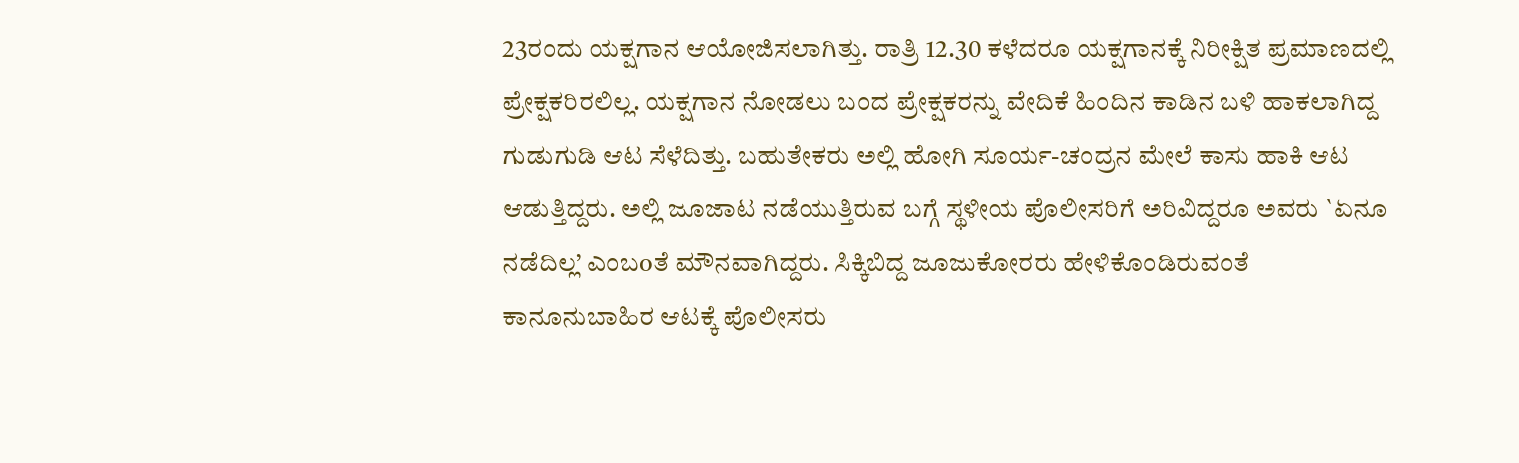23ರಂದು ಯಕ್ಷಗಾನ ಆಯೋಜಿಸಲಾಗಿತ್ತು. ರಾತ್ರಿ 12.30 ಕಳೆದರೂ ಯಕ್ಷಗಾನಕ್ಕೆ ನಿರೀಕ್ಷಿತ ಪ್ರಮಾಣದಲ್ಲಿ ಪ್ರೇಕ್ಷಕರಿರಲಿಲ್ಲ. ಯಕ್ಷಗಾನ ನೋಡಲು ಬಂದ ಪ್ರೇಕ್ಷಕರನ್ನು ವೇದಿಕೆ ಹಿಂದಿನ ಕಾಡಿನ ಬಳಿ ಹಾಕಲಾಗಿದ್ದ ಗುಡುಗುಡಿ ಆಟ ಸೆಳೆದಿತ್ತು. ಬಹುತೇಕರು ಅಲ್ಲಿ ಹೋಗಿ ಸೂರ್ಯ-ಚಂದ್ರನ ಮೇಲೆ ಕಾಸು ಹಾಕಿ ಆಟ ಆಡುತ್ತಿದ್ದರು. ಅಲ್ಲಿ ಜೂಜಾಟ ನಡೆಯುತ್ತಿರುವ ಬಗ್ಗೆ ಸ್ಥಳೀಯ ಪೊಲೀಸರಿಗೆ ಅರಿವಿದ್ದರೂ ಅವರು `ಏನೂ ನಡೆದಿಲ್ಲ’ ಎಂಬoತೆ ಮೌನವಾಗಿದ್ದರು. ಸಿಕ್ಕಿಬಿದ್ದ ಜೂಜುಕೋರರು ಹೇಳಿಕೊಂಡಿರುವಂತೆ ಕಾನೂನುಬಾಹಿರ ಆಟಕ್ಕೆ ಪೊಲೀಸರು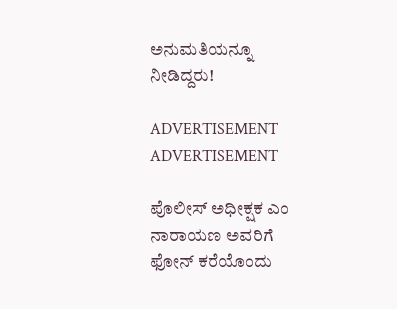ಅನುಮತಿಯನ್ನೂ ನೀಡಿದ್ದರು!

ADVERTISEMENT
ADVERTISEMENT

ಪೊಲೀಸ್ ಅಧೀಕ್ಷಕ ಎಂ ನಾರಾಯಣ ಅವರಿಗೆ ಫೋನ್ ಕರೆಯೊಂದು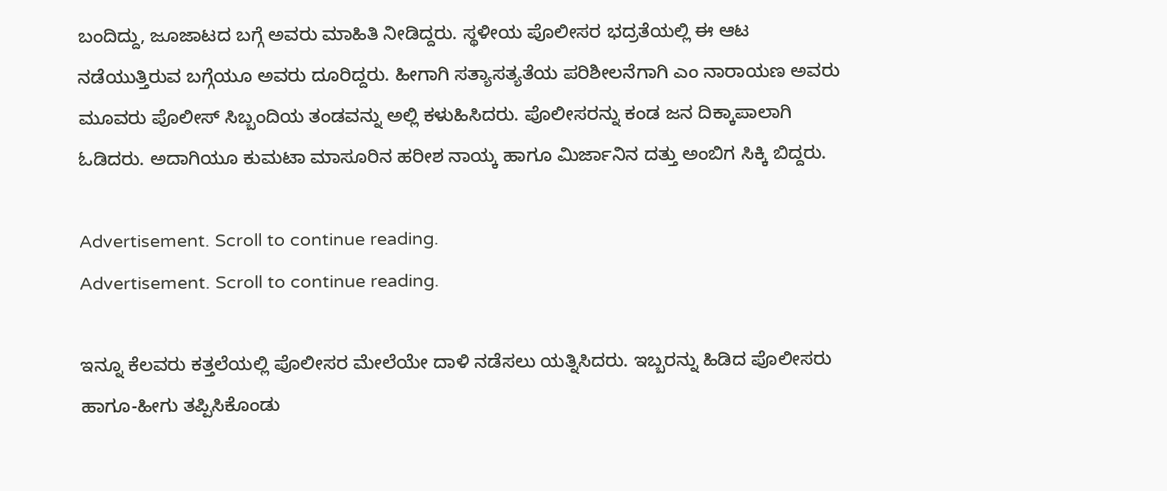ಬಂದಿದ್ದು, ಜೂಜಾಟದ ಬಗ್ಗೆ ಅವರು ಮಾಹಿತಿ ನೀಡಿದ್ದರು. ಸ್ಥಳೀಯ ಪೊಲೀಸರ ಭದ್ರತೆಯಲ್ಲಿ ಈ ಆಟ ನಡೆಯುತ್ತಿರುವ ಬಗ್ಗೆಯೂ ಅವರು ದೂರಿದ್ದರು. ಹೀಗಾಗಿ ಸತ್ಯಾಸತ್ಯತೆಯ ಪರಿಶೀಲನೆಗಾಗಿ ಎಂ ನಾರಾಯಣ ಅವರು ಮೂವರು ಪೊಲೀಸ್ ಸಿಬ್ಬಂದಿಯ ತಂಡವನ್ನು ಅಲ್ಲಿ ಕಳುಹಿಸಿದರು. ಪೊಲೀಸರನ್ನು ಕಂಡ ಜನ ದಿಕ್ಕಾಪಾಲಾಗಿ ಓಡಿದರು. ಅದಾಗಿಯೂ ಕುಮಟಾ ಮಾಸೂರಿನ ಹರೀಶ ನಾಯ್ಕ ಹಾಗೂ ಮಿರ್ಜಾನಿನ ದತ್ತು ಅಂಬಿಗ ಸಿಕ್ಕಿ ಬಿದ್ದರು.

Advertisement. Scroll to continue reading.
Advertisement. Scroll to continue reading.

ಇನ್ನೂ ಕೆಲವರು ಕತ್ತಲೆಯಲ್ಲಿ ಪೊಲೀಸರ ಮೇಲೆಯೇ ದಾಳಿ ನಡೆಸಲು ಯತ್ನಿಸಿದರು. ಇಬ್ಬರನ್ನು ಹಿಡಿದ ಪೊಲೀಸರು ಹಾಗೂ-ಹೀಗು ತಪ್ಪಿಸಿಕೊಂಡು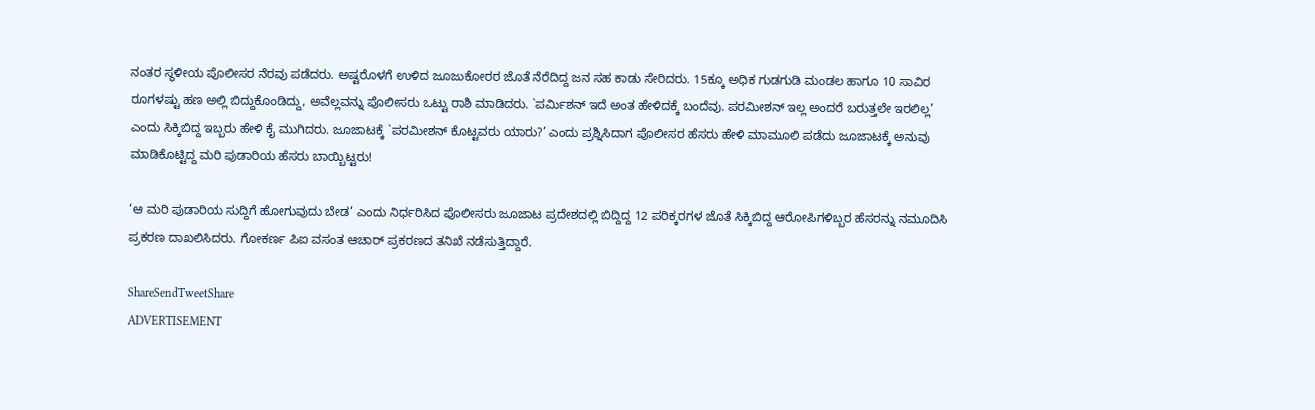ನಂತರ ಸ್ಥಳೀಯ ಪೊಲೀಸರ ನೆರವು ಪಡೆದರು. ಅಷ್ಟರೊಳಗೆ ಉಳಿದ ಜೂಜುಕೋರರ ಜೊತೆ ನೆರೆದಿದ್ದ ಜನ ಸಹ ಕಾಡು ಸೇರಿದರು. 15ಕ್ಕೂ ಅಧಿಕ ಗುಡಗುಡಿ ಮಂಡಲ ಹಾಗೂ 10 ಸಾವಿರ ರೂಗಳಷ್ಟು ಹಣ ಅಲ್ಲಿ ಬಿದ್ದುಕೊಂಡಿದ್ದು, ಅವೆಲ್ಲವನ್ನು ಪೊಲೀಸರು ಒಟ್ಟು ರಾಶಿ ಮಾಡಿದರು. `ಪರ್ಮಿಶನ್ ಇದೆ ಅಂತ ಹೇಳಿದಕ್ಕೆ ಬಂದೆವು. ಪರಮೀಶನ್ ಇಲ್ಲ ಅಂದರೆ ಬರುತ್ತಲೇ ಇರಲಿಲ್ಲ’ ಎಂದು ಸಿಕ್ಕಿಬಿದ್ದ ಇಬ್ಬರು ಹೇಳಿ ಕೈ ಮುಗಿದರು. ಜೂಜಾಟಕ್ಕೆ `ಪರಮೀಶನ್ ಕೊಟ್ಟವರು ಯಾರು?’ ಎಂದು ಪ್ರಶ್ನಿಸಿದಾಗ ಪೊಲೀಸರ ಹೆಸರು ಹೇಳಿ ಮಾಮೂಲಿ ಪಡೆದು ಜೂಜಾಟಕ್ಕೆ ಅನುವು ಮಾಡಿಕೊಟ್ಟಿದ್ದ ಮರಿ ಪುಡಾರಿಯ ಹೆಸರು ಬಾಯ್ಬಿಟ್ಟರು!

‘ಆ ಮರಿ ಪುಡಾರಿಯ ಸುದ್ದಿಗೆ ಹೋಗುವುದು ಬೇಡ’ ಎಂದು ನಿರ್ಧರಿಸಿದ ಪೊಲೀಸರು ಜೂಜಾಟ ಪ್ರದೇಶದಲ್ಲಿ ಬಿದ್ದಿದ್ದ 12 ಪರಿಕ್ಕರಗಳ ಜೊತೆ ಸಿಕ್ಕಿಬಿದ್ದ ಆರೋಪಿಗಳಿಬ್ಬರ ಹೆಸರನ್ನು ನಮೂದಿಸಿ ಪ್ರಕರಣ ದಾಖಲಿಸಿದರು. ಗೋಕರ್ಣ ಪಿಐ ವಸಂತ ಆಚಾರ್ ಪ್ರಕರಣದ ತನಿಖೆ ನಡೆಸುತ್ತಿದ್ದಾರೆ.

ShareSendTweetShare
ADVERTISEMENT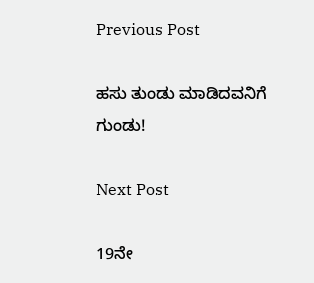Previous Post

ಹಸು ತುಂಡು ಮಾಡಿದವನಿಗೆ ಗುಂಡು!

Next Post

19ನೇ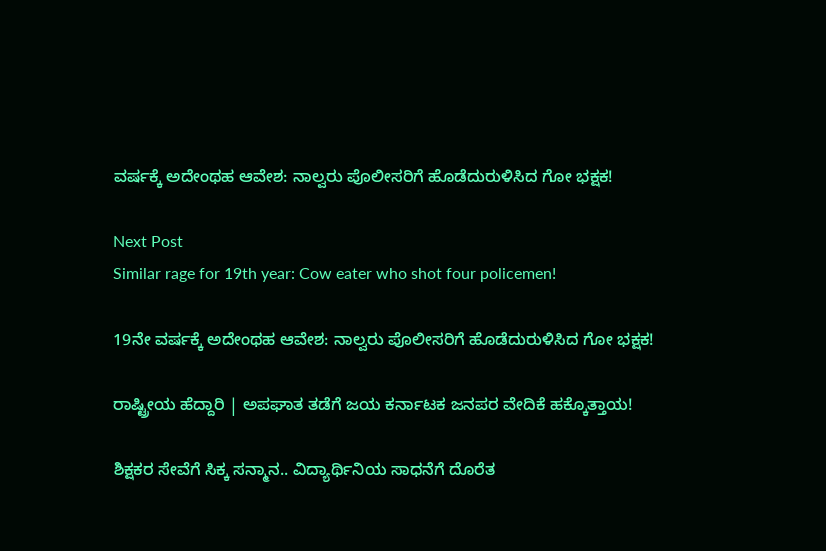ವರ್ಷಕ್ಕೆ ಅದೇಂಥಹ ಆವೇಶ: ನಾಲ್ವರು ಪೊಲೀಸರಿಗೆ ಹೊಡೆದುರುಳಿಸಿದ ಗೋ ಭಕ್ಷಕ!

Next Post
Similar rage for 19th year: Cow eater who shot four policemen!

19ನೇ ವರ್ಷಕ್ಕೆ ಅದೇಂಥಹ ಆವೇಶ: ನಾಲ್ವರು ಪೊಲೀಸರಿಗೆ ಹೊಡೆದುರುಳಿಸಿದ ಗೋ ಭಕ್ಷಕ!

ರಾಷ್ಟ್ರೀಯ ಹೆದ್ದಾರಿ | ಅಪಘಾತ ತಡೆಗೆ ಜಯ ಕರ್ನಾಟಕ ಜನಪರ ವೇದಿಕೆ ಹಕ್ಕೊತ್ತಾಯ!

ಶಿಕ್ಷಕರ ಸೇವೆಗೆ ಸಿಕ್ಕ ಸನ್ಮಾನ.. ವಿದ್ಯಾರ್ಥಿನಿಯ ಸಾಧನೆಗೆ ದೊರೆತ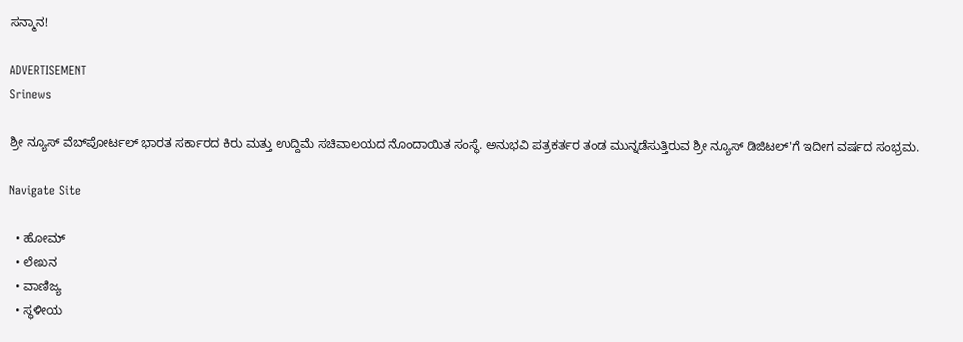ಸನ್ಮಾನ!

ADVERTISEMENT
Srinews

ಶ್ರೀ ನ್ಯೂಸ್ ವೆಬ್‌ಪೋರ್ಟಲ್ ಭಾರತ ಸರ್ಕಾರದ ಕಿರು ಮತ್ತು ಉದ್ದಿಮೆ ಸಚಿವಾಲಯದ ನೊಂದಾಯಿತ ಸಂಸ್ಥೆ. ಅನುಭವಿ ಪತ್ರಕರ್ತರ ತಂಡ ಮುನ್ನಡೆಸುತ್ತಿರುವ ಶ್ರೀ ನ್ಯೂಸ್ ಡಿಜಿಟಲ್'ಗೆ ಇದೀಗ ವರ್ಷದ ಸಂಭ್ರಮ.

Navigate Site

  • ಹೋಮ್
  • ಲೇಖನ
  • ವಾಣಿಜ್ಯ
  • ಸ್ಥಳೀಯ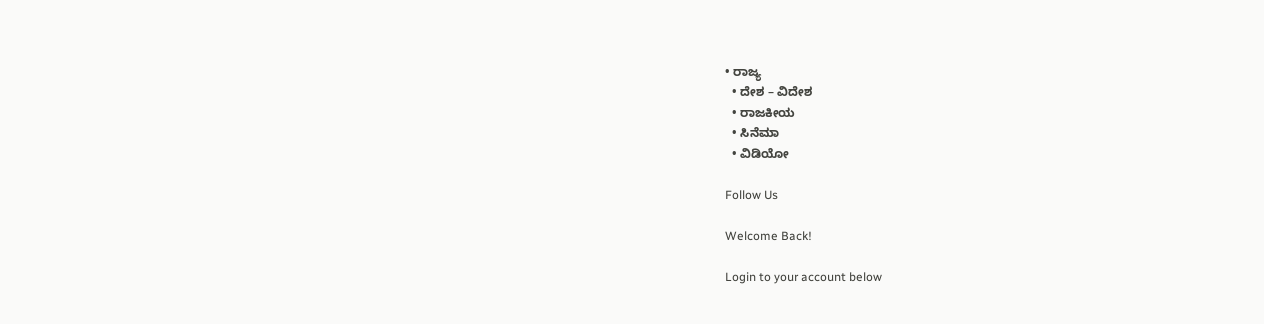• ರಾಜ್ಯ
  • ದೇಶ – ವಿದೇಶ
  • ರಾಜಕೀಯ
  • ಸಿನೆಮಾ
  • ವಿಡಿಯೋ

Follow Us

Welcome Back!

Login to your account below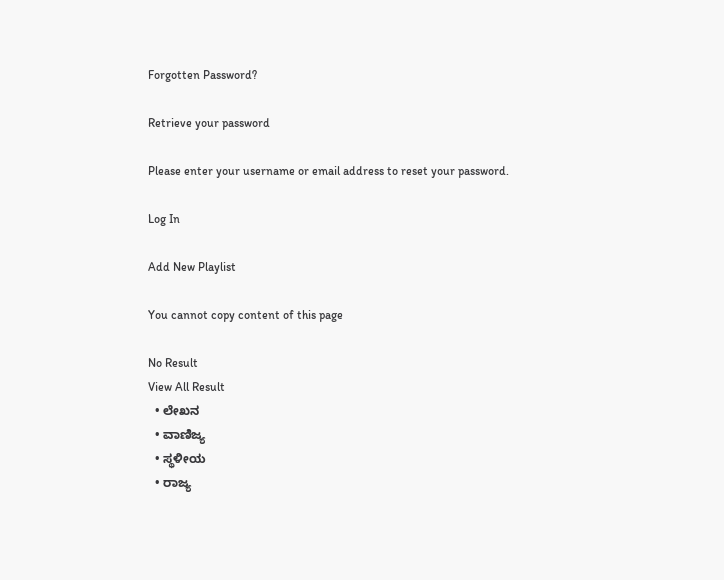Forgotten Password?

Retrieve your password

Please enter your username or email address to reset your password.

Log In

Add New Playlist

You cannot copy content of this page

No Result
View All Result
  • ಲೇಖನ
  • ವಾಣಿಜ್ಯ
  • ಸ್ಥಳೀಯ
  • ರಾಜ್ಯ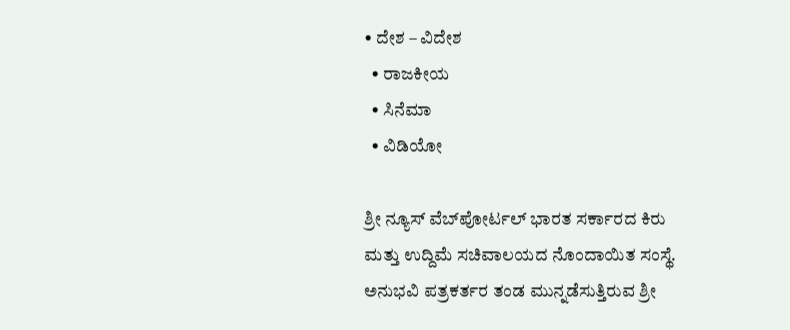• ದೇಶ – ವಿದೇಶ
  • ರಾಜಕೀಯ
  • ಸಿನೆಮಾ
  • ವಿಡಿಯೋ

ಶ್ರೀ ನ್ಯೂಸ್ ವೆಬ್‌ಪೋರ್ಟಲ್ ಭಾರತ ಸರ್ಕಾರದ ಕಿರು ಮತ್ತು ಉದ್ದಿಮೆ ಸಚಿವಾಲಯದ ನೊಂದಾಯಿತ ಸಂಸ್ಥೆ. ಅನುಭವಿ ಪತ್ರಕರ್ತರ ತಂಡ ಮುನ್ನಡೆಸುತ್ತಿರುವ ಶ್ರೀ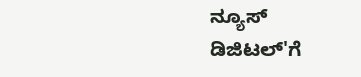ನ್ಯೂಸ್ ಡಿಜಿಟಲ್'ಗೆ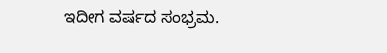ಇದೀಗ ವರ್ಷದ ಸಂಭ್ರಮ.